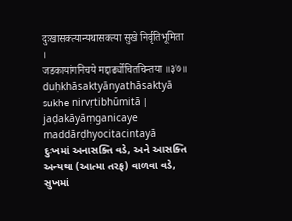दुःखासक्त्यान्यथासक्त्या सुखे निर्वृतिभूमिता ।
जडकायांगनिचये मद्दार्ढ्योचितचिन्तया ॥३७॥
duḥkhāsaktyānyathāsaktyā sukhe nirvṛtibhūmitā |
jaḍakāyāṃganicaye maddārḍhyocitacintayā
દુઃખમાં અનાસક્તિ વડે, અને આસક્તિ અન્યથા (આત્મા તરફ) વાળવા વડે, સુખમાં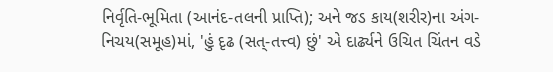નિર્વૃતિ-ભૂમિતા (આનંદ-તલની પ્રાપ્તિ); અને જડ કાય(શરીર)ના અંગ-નિચય(સમૂહ)માં, 'હું દૃઢ (સત્-તત્ત્વ) છું' એ દાર્ઢ્યને ઉચિત ચિંતન વડે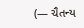(— ચૈતન્ય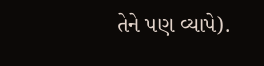તેને પણ વ્યાપે).